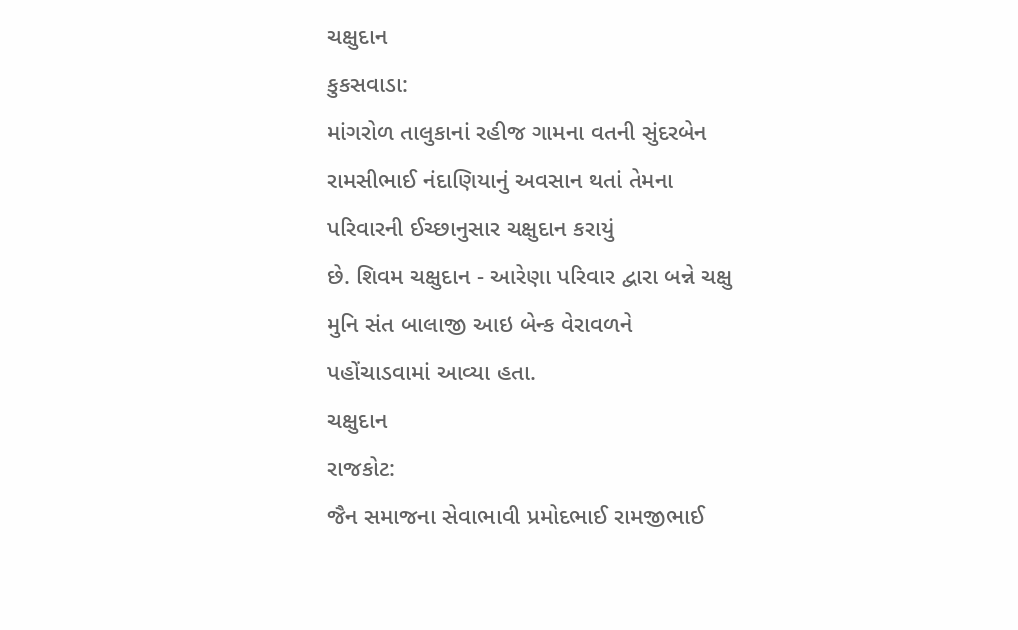ચક્ષુદાન
કુકસવાડા:
માંગરોળ તાલુકાનાં રહીજ ગામના વતની સુંદરબેન રામસીભાઈ નંદાણિયાનું અવસાન થતાં તેમના પરિવારની ઈચ્છાનુસાર ચક્ષુદાન કરાયું
છે. શિવમ ચક્ષુદાન - આરેણા પરિવાર દ્વારા બન્ને ચક્ષુ મુનિ સંત બાલાજી આઇ બેન્ક વેરાવળને
પહોંચાડવામાં આવ્યા હતા.
ચક્ષુદાન
રાજકોટ:
જૈન સમાજના સેવાભાવી પ્રમોદભાઈ રામજીભાઈ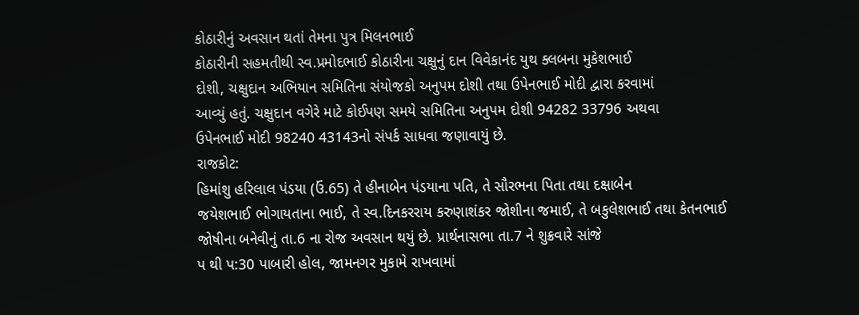કોઠારીનું અવસાન થતાં તેમના પુત્ર મિલનભાઈ
કોઠારીની સહમતીથી સ્વ.પ્રમોદભાઈ કોઠારીના ચક્ષુનું દાન વિવેકાનંદ યુથ ક્લબના મુકેશભાઈ
દોશી, ચક્ષુદાન અભિયાન સમિતિના સંયોજકો અનુપમ દોશી તથા ઉપેનભાઈ મોદી દ્વારા કરવામાં
આવ્યું હતું. ચક્ષુદાન વગેરે માટે કોઈપણ સમયે સમિતિના અનુપમ દોશી 94282 33796 અથવા
ઉપેનભાઈ મોદી 98240 43143નો સંપર્ક સાધવા જણાવાયું છે.
રાજકોટ:
હિમાંશુ હરિલાલ પંડયા (ઉં.65) તે હીનાબેન પંડયાના પતિ, તે સૌરભના પિતા તથા દક્ષાબેન
જયેશભાઈ ભોગાયતાના ભાઈ, તે સ્વ.દિનકરરાય કરુણાશંકર જોશીના જમાઈ, તે બકુલેશભાઈ તથા કેતનભાઈ
જોષીના બનેવીનું તા.6 ના રોજ અવસાન થયું છે. પ્રાર્થનાસભા તા.7 ને શુક્રવારે સાંજે
પ થી પ:30 પાબારી હોલ, જામનગર મુકામે રાખવામાં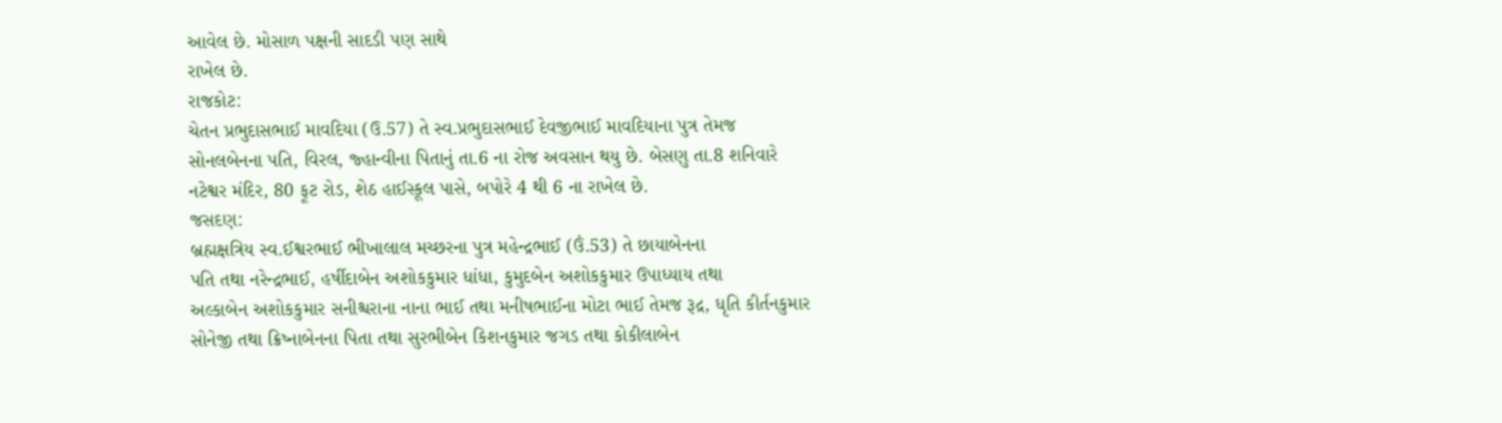આવેલ છે. મોસાળ પક્ષની સાદડી પણ સાથે
રાખેલ છે.
રાજકોટ:
ચેતન પ્રભુદાસભાઈ માવદિયા (ઉ.57) તે સ્વ.પ્રભુદાસભાઈ દેવજીભાઈ માવદિયાના પુત્ર તેમજ
સોનલબેનના પતિ, વિરલ, જ્હાન્વીના પિતાનું તા.6 ના રોજ અવસાન થયુ છે. બેસણુ તા.8 શનિવારે
નટેશ્વર મંદિર, 80 ફૂટ રોડ, શેઠ હાઈસ્કૂલ પાસે, બપોરે 4 થી 6 ના રાખેલ છે.
જસદણ:
બ્રહ્મક્ષત્રિય સ્વ.ઈશ્વરભાઈ ભીખાલાલ મચ્છરના પુત્ર મહેન્દ્રભાઈ (ઉં.53) તે છાયાબેનના
પતિ તથા નરેન્દ્રભાઈ, હર્ષીદાબેન અશોકકુમાર ધાંધા, કુમુદબેન અશોકકુમાર ઉપાધ્યાય તથા
અલ્કાબેન અશોકકુમાર સનીશ્ચરાના નાના ભાઈ તથા મનીષભાઈના મોટા ભાઈ તેમજ રૂદ્ર, ધૃતિ કીર્તનકુમાર
સોનેજી તથા ક્રિષ્નાબેનના પિતા તથા સુરભીબેન કિશનકુમાર જગડ તથા કોકીલાબેન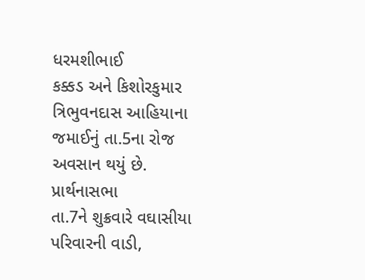ધરમશીભાઈ
કક્કડ અને કિશોરકુમાર ત્રિભુવનદાસ આહિયાના જમાઈનું તા.5ના રોજ અવસાન થયું છે. પ્રાર્થનાસભા
તા.7ને શુક્રવારે વઘાસીયા પરિવારની વાડી,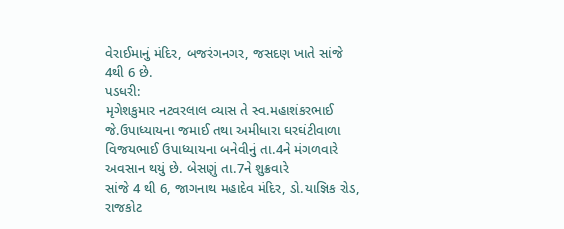વેરાઈમાનું મંદિર, બજરંગનગર, જસદણ ખાતે સાંજે
4થી 6 છે.
પડધરી:
મૃગેશકુમાર નટવરલાલ વ્યાસ તે સ્વ.મહાશંકરભાઈ જે.ઉપાધ્યાયના જમાઈ તથા અમીધારા ઘરઘંટીવાળા
વિજયભાઈ ઉપાધ્યાયના બનેવીનું તા.4ને મંગળવારે અવસાન થયું છે. બેસણું તા.7ને શુક્રવારે
સાંજે 4 થી 6, જાગનાથ મહાદેવ મંદિર, ડો.યાજ્ઞિક રોડ, રાજકોટ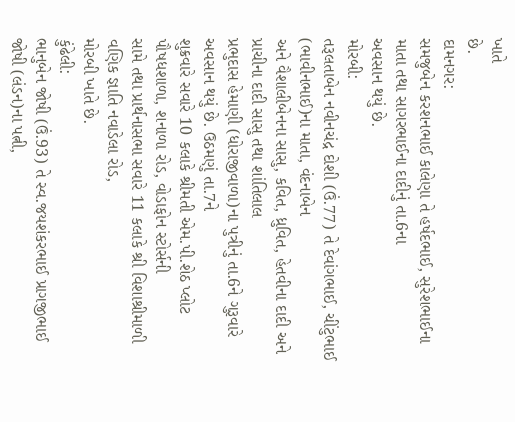ખાતે
છે.
દામનગર:
સમજુબેન કરશનભાઈ કાલેણા તે હર્ષદભાઈ, સુરેશભાઈના માતા તથા સાગરભાઈના દાદીનું તા.6ના
અવસાન થયું છે.
મોરબી:
તરૂલતાબેન નવીનચંદ્ર દોશી (ઉં.77) તે દેવાંગભાઈ, ચીંટુભાઈ (ભાવીનભાઈ)ના માતા, વંદનાબેન
અને વૈશાલીબેનના સાસુ, કવિત, ધ્રુવિત, હેતવીના દાદી અને પ્રાચીના દાદી સાસુ તથા શાંતિલાલ
પ્રભુદાસ હેમાણી (ધોરાજીવાળા)ના પુત્રીનું તા.6ને ગુરૂવારે અવસાન થયું છે. ઉઠમણું તા.7ને
શુક્રવારે સવારે 10 કલાકે શ્રીમતી એમ.પી.શેઠ પ્લોટ પૌષધશાળા, શનાળા રોડ, વોડાફોન સ્ટોર્સની
સામે તથા પ્રાર્થનાસભા સવારે 11 કલાકે શ્રી વિશાશ્રીમાળી વણિક જ્ઞાતિ નવાડેલા રોડ,
મોરબી ખાતે છે.
કુંઢેલી:
ભાનુબેન જોષી (ઉં.93) તે સ્વ.જયશંકરભાઈ પ્રાગજીભાઈ જોષી (લંડન)ના પત્ની,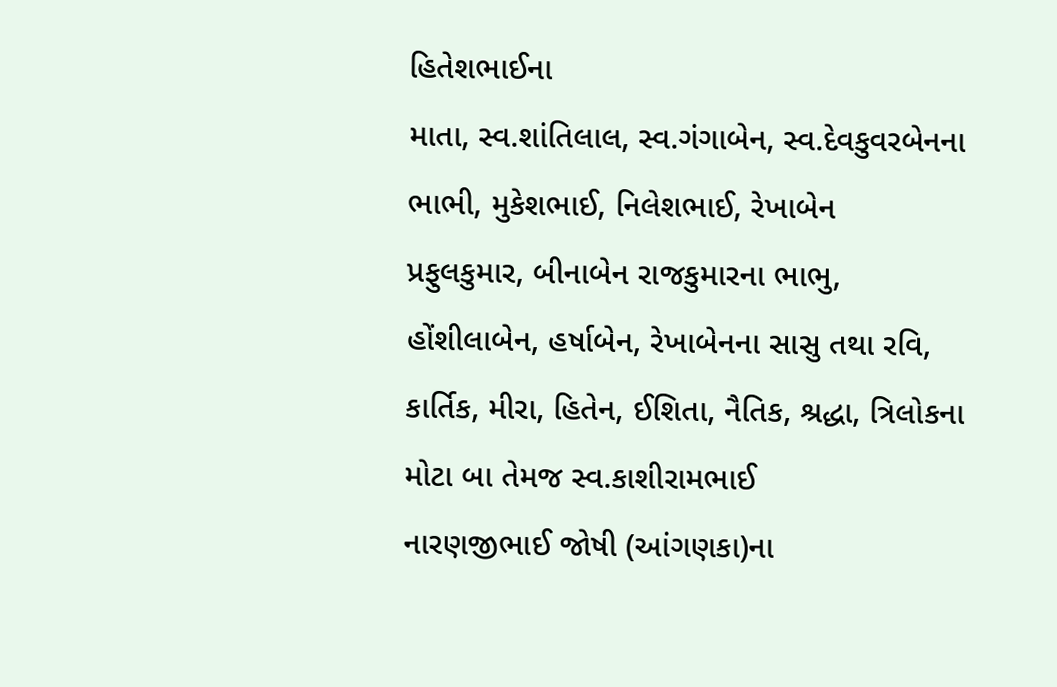હિતેશભાઈના
માતા, સ્વ.શાંતિલાલ, સ્વ.ગંગાબેન, સ્વ.દેવકુવરબેનના ભાભી, મુકેશભાઈ, નિલેશભાઈ, રેખાબેન
પ્રફુલકુમાર, બીનાબેન રાજકુમારના ભાભુ, હોંશીલાબેન, હર્ષાબેન, રેખાબેનના સાસુ તથા રવિ,
કાર્તિક, મીરા, હિતેન, ઈશિતા, નૈતિક, શ્રદ્ધા, ત્રિલોકના મોટા બા તેમજ સ્વ.કાશીરામભાઈ
નારણજીભાઈ જોષી (આંગણકા)ના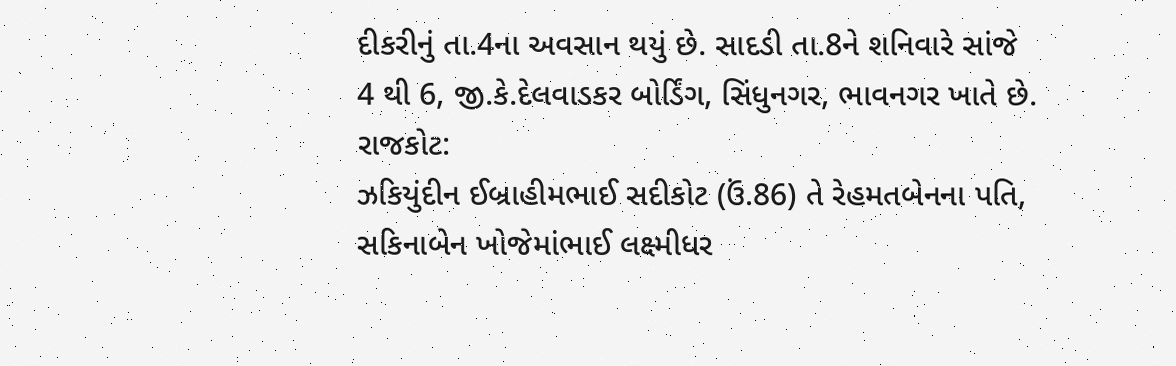દીકરીનું તા.4ના અવસાન થયું છે. સાદડી તા.8ને શનિવારે સાંજે
4 થી 6, જી.કે.દેલવાડકર બોર્ડિંગ, સિંધુનગર, ભાવનગર ખાતે છે.
રાજકોટ:
ઝકિયુંદીન ઈબ્રાહીમભાઈ સદીકોટ (ઉં.86) તે રેહમતબેનના પતિ, સકિનાબેન ખોજેમાંભાઈ લક્ષ્મીધર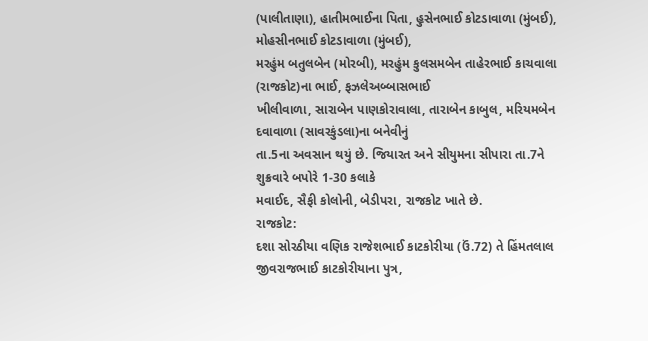(પાલીતાણા), હાતીમભાઈના પિતા, હુસેનભાઈ કોટડાવાળા (મુંબઈ), મોહસીનભાઈ કોટડાવાળા (મુંબઈ),
મરહુંમ બતુલબેન (મોરબી), મરહુંમ કુલસમબેન તાહેરભાઈ કાચવાલા (રાજકોટ)ના ભાઈ, ફઝલેઅબ્બાસભાઈ
ખીલીવાળા, સારાબેન પાણકોરાવાલા, તારાબેન કાબુલ, મરિયમબેન દવાવાળા (સાવરકુંડલા)ના બનેવીનું
તા.5ના અવસાન થયું છે. જિયારત અને સીયુમના સીપારા તા.7ને શુક્રવારે બપોરે 1-30 કલાકે
મવાઈદ, સૈફી કોલોની, બેડીપરા, રાજકોટ ખાતે છે.
રાજકોટ:
દશા સોરઠીયા વણિક રાજેશભાઈ કાટકોરીયા (ઉં.72) તે હિંમતલાલ જીવરાજભાઈ કાટકોરીયાના પુત્ર,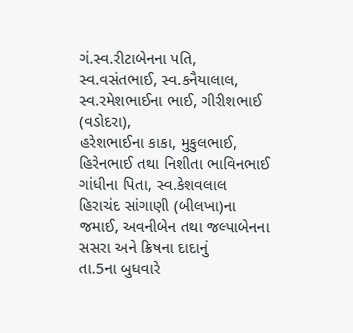ગં.સ્વ.રીટાબેનના પતિ, સ્વ.વસંતભાઈ, સ્વ.કનૈયાલાલ, સ્વ.રમેશભાઈના ભાઈ, ગીરીશભાઈ (વડોદરા),
હરેશભાઈના કાકા, મુકુલભાઈ, હિરેનભાઈ તથા નિશીતા ભાવિનભાઈ ગાંધીના પિતા, સ્વ.કેશવલાલ
હિરાચંદ સાંગાણી (બીલખા)ના જમાઈ, અવનીબેન તથા જલ્પાબેનના સસરા અને ક્રિષના દાદાનું
તા.5ના બુધવારે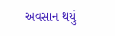અવસાન થયું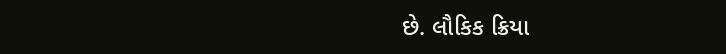છે. લૌકિક ક્રિયા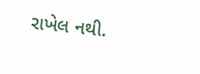રાખેલ નથી.